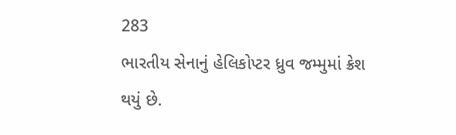283
ભારતીય સેનાનું હેલિકોપ્ટર ધ્રુવ જમ્મુમાં ક્રેશ થયું છે.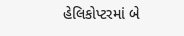હેલિકોપ્ટરમાં બે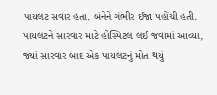પાયલટ સવાર હતા. બંનેને ગંભીર ઈજા પહોંચી હતી.
પાયલટને સારવાર માટે હોસ્પિટલ લઈ જવામાં આવ્યા, જ્યાં સારવાર બાદ એક પાયલટનું મોત થયું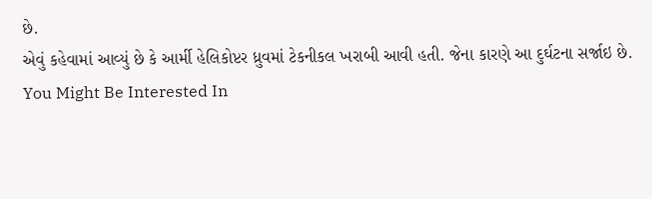છે.
એવું કહેવામાં આવ્યું છે કે આર્મી હેલિકોપ્ટર ધ્રુવમાં ટેકનીકલ ખરાબી આવી હતી. જેના કારણે આ દુર્ઘટના સર્જાઇ છે.
You Might Be Interested In